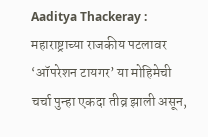Aaditya Thackeray : महाराष्ट्राच्या राजकीय पटलावर ‘ऑपरेशन टायगर’ या मोहिमेची चर्चा पुन्हा एकदा तीव्र झाली असून,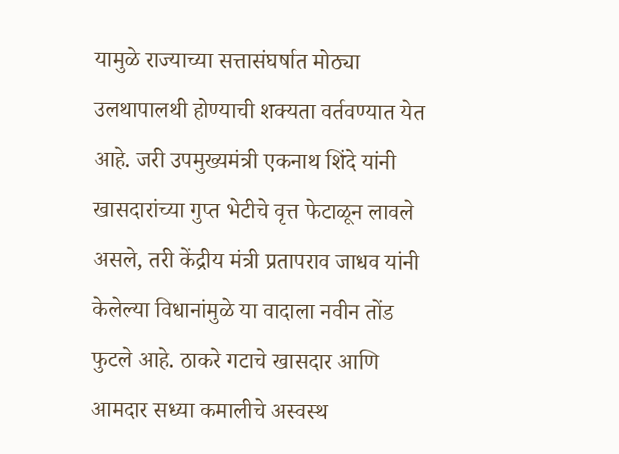यामुळे राज्याच्या सत्तासंघर्षात मोठ्या उलथापालथी होण्याची शक्यता वर्तवण्यात येत आहे. जरी उपमुख्यमंत्री एकनाथ शिंदे यांनी खासदारांच्या गुप्त भेटीचे वृत्त फेटाळून लावले असले, तरी केंद्रीय मंत्री प्रतापराव जाधव यांनी केलेल्या विधानांमुळे या वादाला नवीन तोंड फुटले आहे. ठाकरे गटाचे खासदार आणि आमदार सध्या कमालीचे अस्वस्थ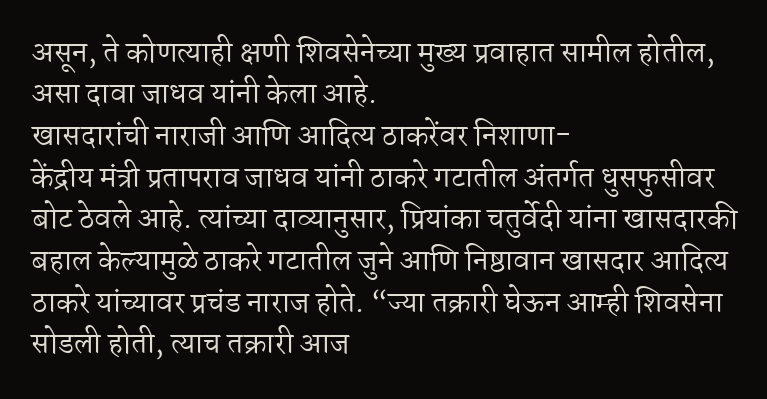असून, ते कोणत्याही क्षणी शिवसेनेच्या मुख्य प्रवाहात सामील होतील, असा दावा जाधव यांनी केला आहे.
खासदारांची नाराजी आणि आदित्य ठाकरेंवर निशाणा-
केंद्रीय मंत्री प्रतापराव जाधव यांनी ठाकरे गटातील अंतर्गत धुसफुसीवर बोट ठेवले आहे. त्यांच्या दाव्यानुसार, प्रियांका चतुर्वेदी यांना खासदारकी बहाल केल्यामुळे ठाकरे गटातील जुने आणि निष्ठावान खासदार आदित्य ठाकरे यांच्यावर प्रचंड नाराज होते. “ज्या तक्रारी घेऊन आम्ही शिवसेना सोडली होती, त्याच तक्रारी आज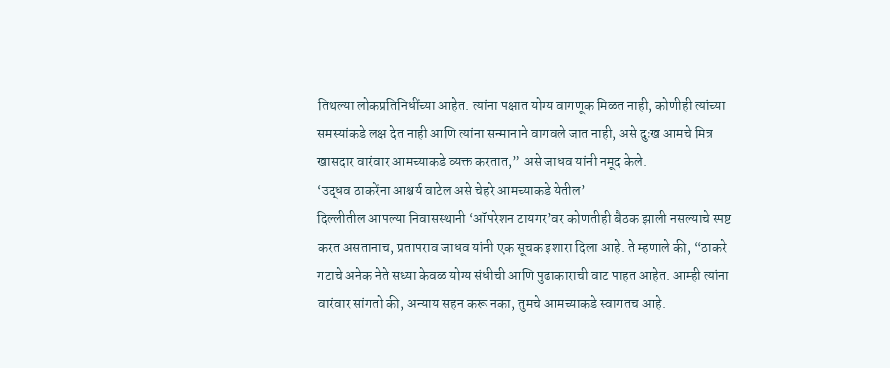तिथल्या लोकप्रतिनिधींच्या आहेत. त्यांना पक्षात योग्य वागणूक मिळत नाही, कोणीही त्यांच्या समस्यांकडे लक्ष देत नाही आणि त्यांना सन्मानाने वागवले जात नाही, असे दुःख आमचे मित्र खासदार वारंवार आमच्याकडे व्यक्त करतात,” असे जाधव यांनी नमूद केले.
‘उद्धव ठाकरेंना आश्चर्य वाटेल असे चेहरे आमच्याकडे येतील’
दिल्लीतील आपल्या निवासस्थानी ‘ऑपरेशन टायगर’वर कोणतीही बैठक झाली नसल्याचे स्पष्ट करत असतानाच, प्रतापराव जाधव यांनी एक सूचक इशारा दिला आहे. ते म्हणाले की, “ठाकरे गटाचे अनेक नेते सध्या केवळ योग्य संधीची आणि पुढाकाराची वाट पाहत आहेत. आम्ही त्यांना वारंवार सांगतो की, अन्याय सहन करू नका, तुमचे आमच्याकडे स्वागतच आहे.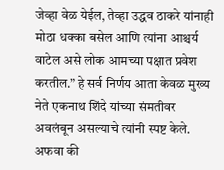जेव्हा वेळ येईल, तेव्हा उद्धव ठाकरे यांनाही मोठा धक्का बसेल आणि त्यांना आश्चर्य वाटेल असे लोक आमच्या पक्षात प्रवेश करतील.” हे सर्व निर्णय आता केवळ मुख्य नेते एकनाथ शिंदे यांच्या संमतीवर अवलंबून असल्याचे त्यांनी स्पष्ट केले.
अफवा की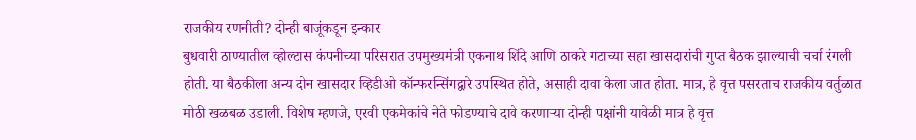राजकीय रणनीती? दोन्ही बाजूंकडून इन्कार
बुधवारी ठाण्यातील व्होल्टास कंपनीच्या परिसरात उपमुख्यमंत्री एकनाथ शिंदे आणि ठाकरे गटाच्या सहा खासदारांची गुप्त बैठक झाल्याची चर्चा रंगली होती. या बैठकीला अन्य दोन खासदार व्हिडीओ कॉन्फरन्सिंगद्वारे उपस्थित होते, असाही दावा केला जात होता. मात्र, हे वृत्त पसरताच राजकीय वर्तुळात मोठी खळबळ उडाली. विशेष म्हणजे, एरवी एकमेकांचे नेते फोडण्याचे दावे करणाऱ्या दोन्ही पक्षांनी यावेळी मात्र हे वृत्त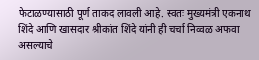फेटाळण्यासाठी पूर्ण ताकद लावली आहे. स्वतः मुख्यमंत्री एकनाथ शिंदे आणि खासदार श्रीकांत शिंदे यांनी ही चर्चा निव्वळ अफवा असल्याचे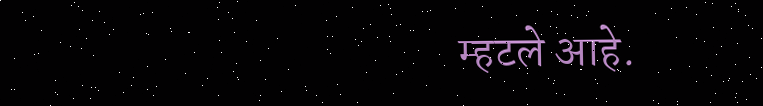म्हटले आहे.